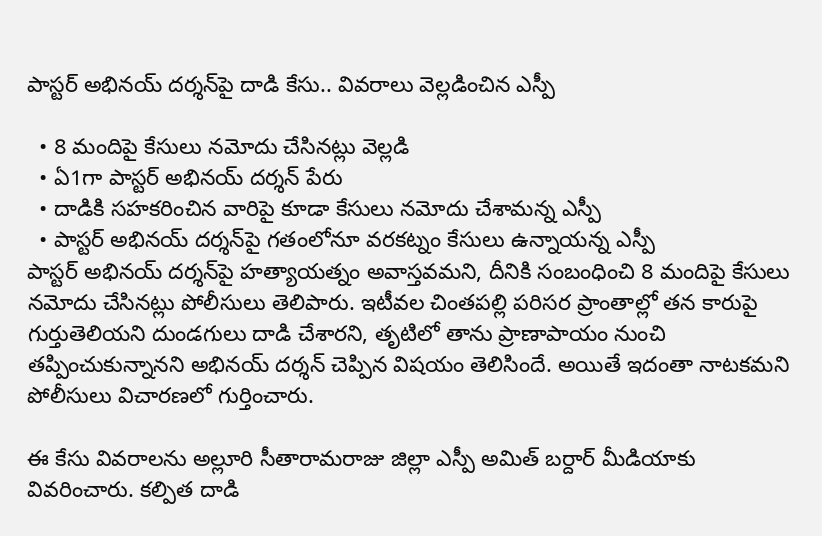పాస్టర్ అభినయ్ దర్శన్‌పై దాడి కేసు.. వివరాలు వెల్లడించిన ఎస్పీ

  • 8 మందిపై కేసులు నమోదు చేసినట్లు వెల్లడి
  • ఏ1గా పాస్టర్ అభినయ్ దర్శన్ పేరు
  • దాడికి సహకరించిన వారిపై కూడా కేసులు నమోదు చేశామన్న ఎస్పీ
  • పాస్టర్ అభినయ్ దర్శన్‌పై గతంలోనూ వరకట్నం కేసులు ఉన్నాయన్న ఎస్పీ
పాస్టర్ అభినయ్ దర్శన్‌పై హత్యాయత్నం అవాస్తవమని, దీనికి సంబంధించి 8 మందిపై కేసులు నమోదు చేసినట్లు పోలీసులు తెలిపారు. ఇటీవల చింతపల్లి పరిసర ప్రాంతాల్లో తన కారుపై గుర్తుతెలియని దుండగులు దాడి చేశారని, తృటిలో తాను ప్రాణాపాయం నుంచి తప్పించుకున్నానని అభినయ్ దర్శన్ చెప్పిన విషయం తెలిసిందే. అయితే ఇదంతా నాటకమని పోలీసులు విచారణలో గుర్తించారు.

ఈ కేసు వివరాలను అల్లూరి సీతారామరాజు జిల్లా ఎస్పీ అమిత్ బర్దార్ మీడియాకు వివరించారు. కల్పిత దాడి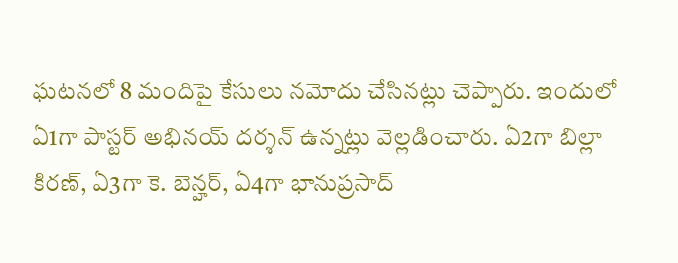ఘటనలో 8 మందిపై కేసులు నమోదు చేసినట్లు చెప్పారు. ఇందులో ఏ1గా పాస్టర్ అభినయ్ దర్శన్ ఉన్నట్లు వెల్లడించారు. ఏ2గా బిల్లా కిరణ్, ఏ3గా కె. బెన్హర్, ఏ4గా భానుప్రసాద్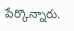పేర్కొన్నారు.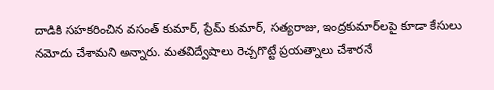దాడికి సహకరించిన వసంత్ కుమార్, ప్రేమ్ కుమార్, సత్యరాజు, ఇంద్రకుమార్‌లపై కూడా కేసులు నమోదు చేశామని అన్నారు. మతవిద్వేషాలు రెచ్చగొట్టే ప్రయత్నాలు చేశారనే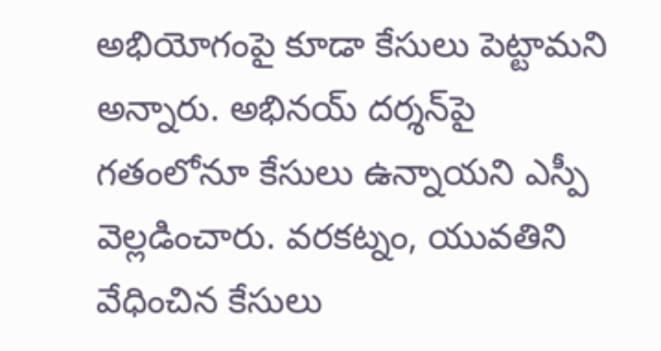అభియోగంపై కూడా కేసులు పెట్టామని అన్నారు. అభినయ్ దర్శన్‌పై గతంలోనూ కేసులు ఉన్నాయని ఎస్పీ వెల్లడించారు. వరకట్నం, యువతిని వేధించిన కేసులు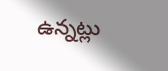ఉన్నట్లు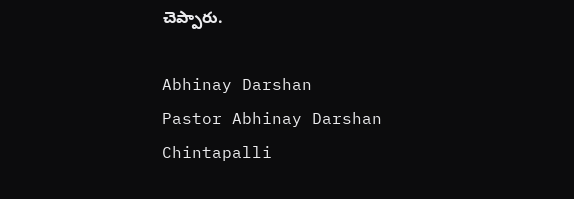చెప్పారు.

Abhinay Darshan
Pastor Abhinay Darshan
Chintapalli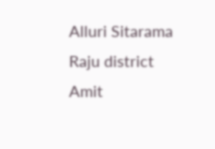Alluri Sitarama Raju district
Amit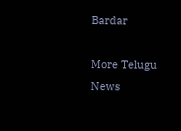Bardar

More Telugu News